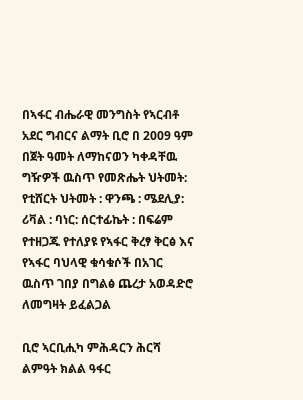በኣፋር ብሔራዊ መንግስት የኣርብቶ አደር ግብርና ልማት ቢሮ በ 2009 ዓም በጀት ዓመት ለማከናወን ካቀዳቸዉ ግዥዎች ዉስጥ የመጽሔት ህትመት: የቲሸርት ህትመት : ዋንጫ : ሜደሊያ: ሪቫል : ባነር: ሰርተፊኬት : በፍሬም የተዘጋጁ የተለያዩ የኣፋር ቅረፃ ቅርፅ እና የኣፋር ባህላዊ ቁሳቁሶች በአገር ዉስጥ ገበያ በግልፅ ጨረታ አወዳድሮ ለመግዛት ይፈልጋል

ቢሮ ኣርቢሒካ ምሕዳርን ሕርሻ ልምዓት ክልል ዓፋር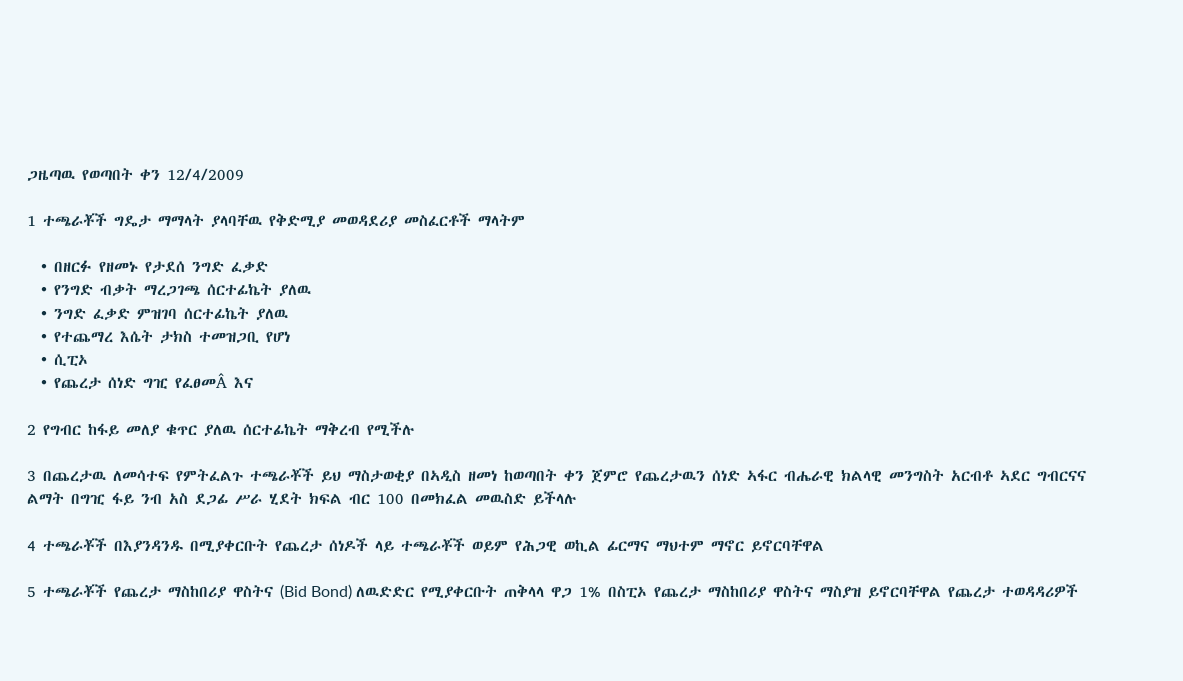ጋዜጣዉ የወጣበት ቀን 12/4/2009

1 ተጫራቾች ግዴታ ማማላት ያላባቸዉ የቅድሚያ መወዳደሪያ መስፈርቶች ማላትም

  • በዘርፉ የዘመኑ የታደሰ ንግድ ፈቃድ
  • የንግድ ብቃት ማረጋገጫ ሰርተፊኬት ያለዉ
  • ንግድ ፈቃድ ምዝገባ ሰርተፊኬት ያለዉ
  • የተጨማረ እሴት ታክስ ተመዝጋቢ የሆነ
  • ሲፒኦ
  • የጨረታ ሰነድ ግዢ የፈፀመÂ እና

2 የግብር ከፋይ መለያ ቁጥር ያለዉ ሰርተፊኬት ማቅረብ የሚችሉ

3 በጨረታዉ ለመሳተፍ የምትፈልጉ ተጫራቾች ይህ ማስታወቂያ በኣዲስ ዘመነ ከወጣበት ቀን ጀምሮ የጨረታዉን ሰነድ ኣፋር ብሔራዊ ክልላዊ መንግስት አርብቶ ኣደር ግብርናና ልማት በግዢ ፋይ ንብ አስ ደጋፊ ሥራ ሂደት ክፍል ብር 100 በመክፈል መዉስድ ይችላሉ

4 ተጫራቾች በእያንዳንዱ በሚያቀርቡት የጨረታ ሰነዶች ላይ ተጫራቾች ወይም የሕጋዊ ወኪል ፊርማና ማህተም ማኖር ይኖርባቸዋል

5 ተጫራቾች የጨረታ ማስከበሪያ ዋስትና (Bid Bond) ለዉድድር የሚያቀርቡት ጠቅላላ ዋጋ 1% በስፒኦ የጨረታ ማስከበሪያ ዋስትና ማስያዝ ይኖርባቸዋል የጨረታ ተወዳዳሪዎች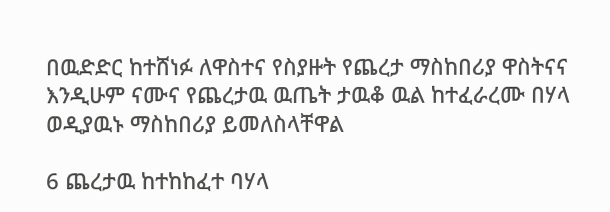በዉድድር ከተሸነፉ ለዋስተና የስያዙት የጨረታ ማስከበሪያ ዋስትናና እንዲሁም ናሙና የጨረታዉ ዉጤት ታዉቆ ዉል ከተፈራረሙ በሃላ ወዲያዉኑ ማስከበሪያ ይመለስላቸዋል

6 ጨረታዉ ከተከከፈተ ባሃላ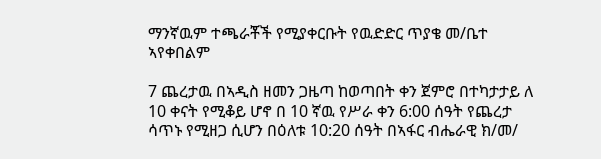ማንኛዉም ተጫራቾች የሚያቀርቡት የዉድድር ጥያቄ መ/ቤተ ኣየቀበልም

7 ጨረታዉ በኣዲስ ዘመን ጋዜጣ ከወጣበት ቀን ጀምሮ በተካታታይ ለ 10 ቀናት የሚቆይ ሆኖ በ 10 ኛዉ የሥራ ቀን 6:00 ሰዓት የጨረታ ሳጥኑ የሚዘጋ ሲሆን በዕለቱ 10:20 ሰዓት በኣፋር ብሔራዊ ክ/መ/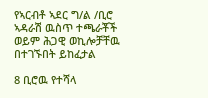የኣርብቶ ኣደር ግ/ል /ቢሮ ኣዳራሽ ዉስጥ ተጫራቾች ወይም ሕጋዊ ወኪሎቻቸዉ በተገኙበት ይከፈታል

8 ቢሮዉ የተሻላ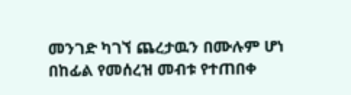መንገድ ካገኘ ጨረታዉን በሙሉም ሆነ በከፊል የመሰረዝ መብቱ የተጠበቀ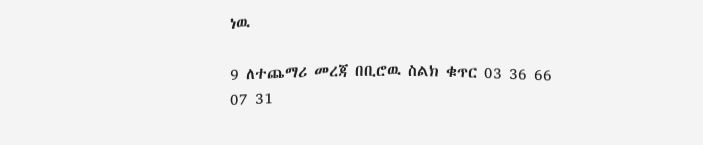ነዉ

9 ለተጨማሪ መረጃ በቢሮዉ ስልክ ቁጥር 03 36 66 07 31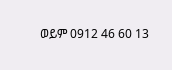ወይም 0912 46 60 13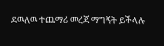ደዉለዉ ተጨማሪ መረጃ ማግኝት ይችላሉ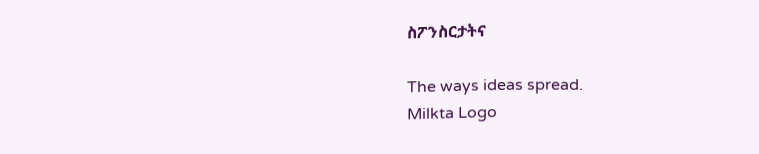ስፖንስርታትና

The ways ideas spread.
Milkta Logo